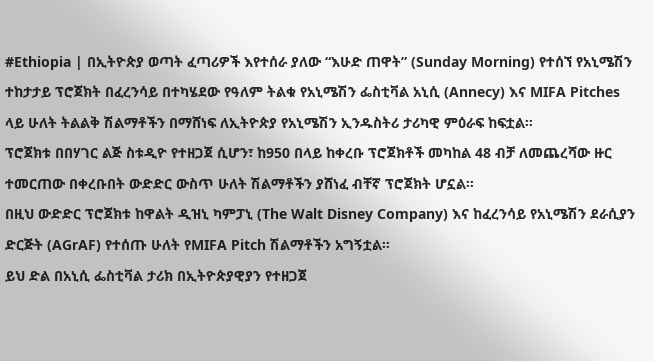#Ethiopia | በኢትዮጵያ ወጣት ፈጣሪዎች እየተሰራ ያለው “እሁድ ጠዋት” (Sunday Morning) የተሰኘ የአኒሜሽን ተከታታይ ፕሮጀክት በፈረንሳይ በተካሄደው የዓለም ትልቁ የአኒሜሽን ፌስቲቫል አኒሲ (Annecy) እና MIFA Pitches ላይ ሁለት ትልልቅ ሽልማቶችን በማሸነፍ ለኢትዮጵያ የአኒሜሽን ኢንዱስትሪ ታሪካዊ ምዕራፍ ከፍቷል።
ፕሮጀክቱ በበሃገር ልጅ ስቱዲዮ የተዘጋጀ ሲሆን፣ ከ950 በላይ ከቀረቡ ፕሮጀክቶች መካከል 48 ብቻ ለመጨረሻው ዙር ተመርጠው በቀረቡበት ውድድር ውስጥ ሁለት ሽልማቶችን ያሸነፈ ብቸኛ ፕሮጀክት ሆኗል።
በዚህ ውድድር ፕሮጀክቱ ከዋልት ዲዝኒ ካምፓኒ (The Walt Disney Company) እና ከፈረንሳይ የአኒሜሽን ደራሲያን ድርጅት (AGrAF) የተሰጡ ሁለት የMIFA Pitch ሽልማቶችን አግኝቷል።
ይህ ድል በአኒሲ ፌስቲቫል ታሪክ በኢትዮጵያዊያን የተዘጋጀ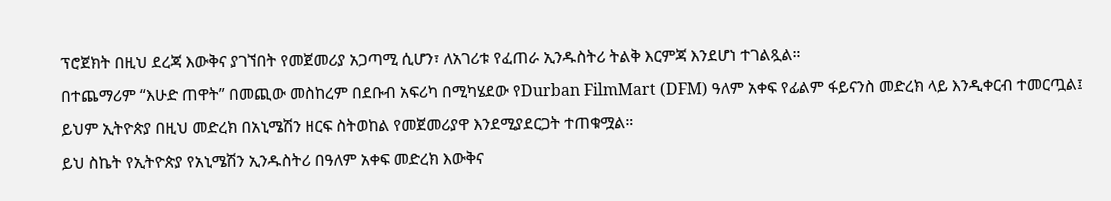ፕሮጀክት በዚህ ደረጃ እውቅና ያገኘበት የመጀመሪያ አጋጣሚ ሲሆን፣ ለአገሪቱ የፈጠራ ኢንዱስትሪ ትልቅ እርምጃ እንደሆነ ተገልጿል።
በተጨማሪም “እሁድ ጠዋት” በመጪው መስከረም በደቡብ አፍሪካ በሚካሄደው የDurban FilmMart (DFM) ዓለም አቀፍ የፊልም ፋይናንስ መድረክ ላይ እንዲቀርብ ተመርጧል፤ ይህም ኢትዮጵያ በዚህ መድረክ በአኒሜሽን ዘርፍ ስትወከል የመጀመሪያዋ እንደሚያደርጋት ተጠቁሟል።
ይህ ስኬት የኢትዮጵያ የአኒሜሽን ኢንዱስትሪ በዓለም አቀፍ መድረክ እውቅና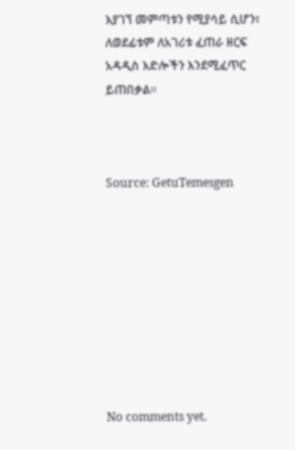እያገኘ መምጣቱን የሚያሳይ ሲሆን፣ ለወደፊቱም ለአገሪቱ ፈጠራ ዘርፍ አዳዲስ እድሎችን እንደሚፈጥር ይጠበቃል።



Source: GetuTemesgen









No comments yet.